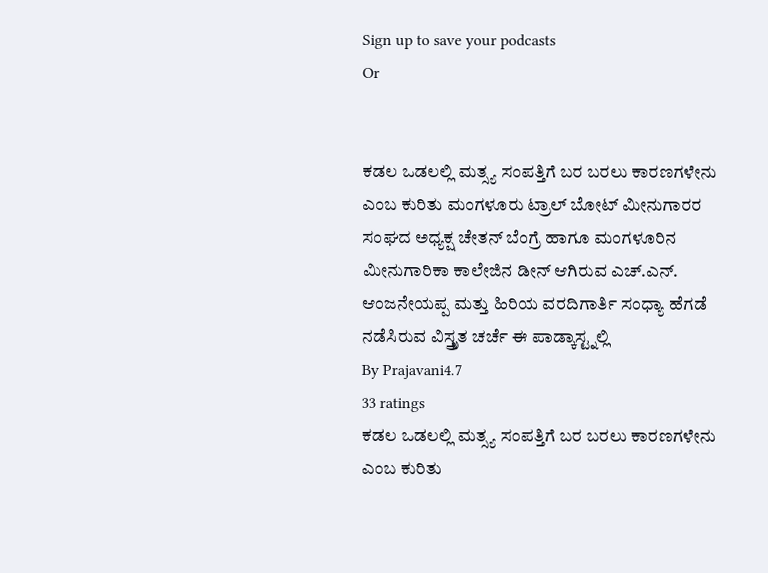Sign up to save your podcasts
Or


ಕಡಲ ಒಡಲಲ್ಲಿ ಮತ್ಸ್ಯ ಸಂಪತ್ತಿಗೆ ಬರ ಬರಲು ಕಾರಣಗಳೇನು ಎಂಬ ಕುರಿತು ಮಂಗಳೂರು ಟ್ರಾಲ್ ಬೋಟ್ ಮೀನುಗಾರರ ಸಂಘದ ಅಧ್ಯಕ್ಷ ಚೇತನ್ ಬೆಂಗ್ರೆ ಹಾಗೂ ಮಂಗಳೂರಿನ ಮೀನುಗಾರಿಕಾ ಕಾಲೇಜಿನ ಡೀನ್ ಆಗಿರುವ ಎಚ್.ಎನ್. ಆಂಜನೇಯಪ್ಪ ಮತ್ತು ಹಿರಿಯ ವರದಿಗಾರ್ತಿ ಸಂಧ್ಯಾ ಹೆಗಡೆ ನಡೆಸಿರುವ ವಿಸ್ತ್ರೃತ ಚರ್ಚೆ ಈ ಪಾಡ್ಕಾಸ್ಟ್ನಲ್ಲಿ
By Prajavani4.7
33 ratings
ಕಡಲ ಒಡಲಲ್ಲಿ ಮತ್ಸ್ಯ ಸಂಪತ್ತಿಗೆ ಬರ ಬರಲು ಕಾರಣಗಳೇನು ಎಂಬ ಕುರಿತು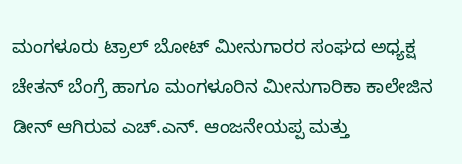ಮಂಗಳೂರು ಟ್ರಾಲ್ ಬೋಟ್ ಮೀನುಗಾರರ ಸಂಘದ ಅಧ್ಯಕ್ಷ ಚೇತನ್ ಬೆಂಗ್ರೆ ಹಾಗೂ ಮಂಗಳೂರಿನ ಮೀನುಗಾರಿಕಾ ಕಾಲೇಜಿನ ಡೀನ್ ಆಗಿರುವ ಎಚ್.ಎನ್. ಆಂಜನೇಯಪ್ಪ ಮತ್ತು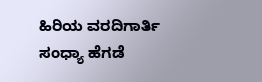ಹಿರಿಯ ವರದಿಗಾರ್ತಿ ಸಂಧ್ಯಾ ಹೆಗಡೆ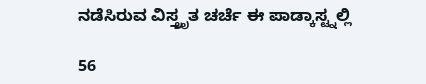ನಡೆಸಿರುವ ವಿಸ್ತ್ರೃತ ಚರ್ಚೆ ಈ ಪಾಡ್ಕಾಸ್ಟ್ನಲ್ಲಿ

56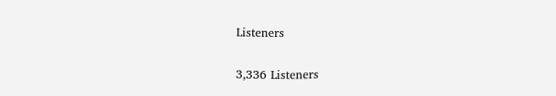Listeners

3,336 Listeners